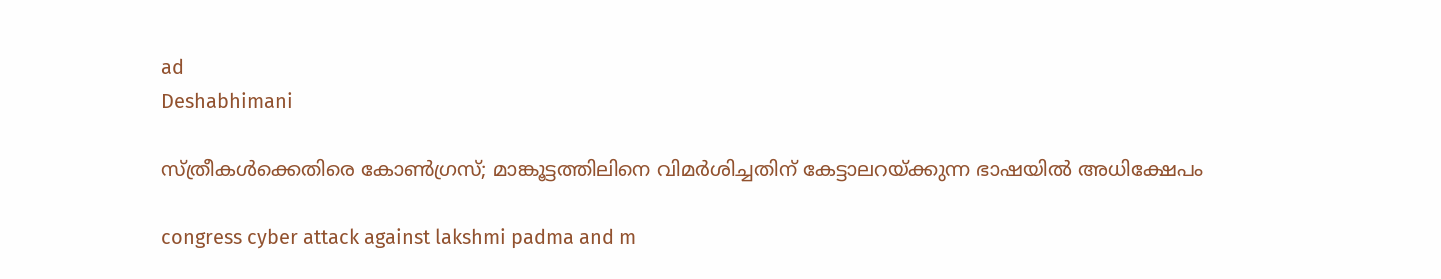ad
Deshabhimani

സ്ത്രീകൾക്കെതിരെ കോൺഗ്രസ്; മാങ്കൂട്ടത്തിലിനെ വിമർശിച്ചതിന് കേട്ടാലറയ്ക്കുന്ന ഭാഷയിൽ അധിക്ഷേപം

congress cyber attack against lakshmi padma and m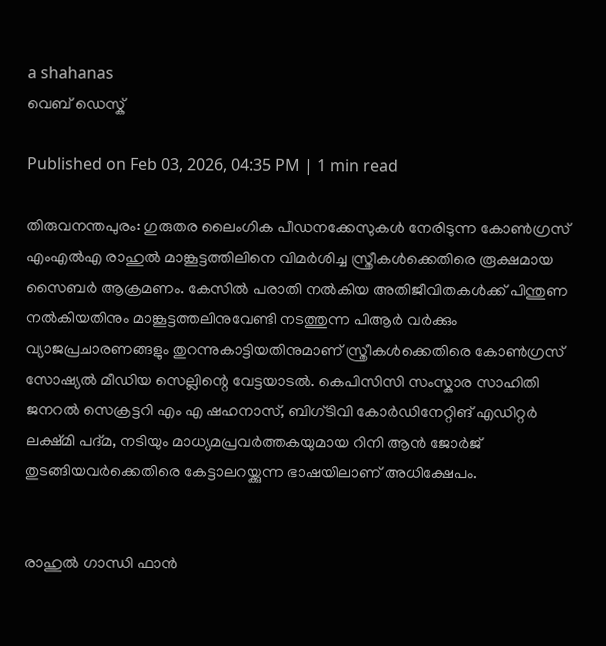a shahanas
വെബ് ഡെസ്ക്

Published on Feb 03, 2026, 04:35 PM | 1 min read

തിരുവനന്തപുരം: ഗുരുതര ലൈംഗിക പീഡനക്കേസുകൾ നേരിടുന്ന കോൺഗ്രസ് എംഎൽഎ രാഹുൽ മാങ്കൂട്ടത്തിലിനെ വിമർശിച്ച സ്ത്രീകൾക്കെതിരെ രൂക്ഷമായ സൈബർ ആക്രമണം. കേസിൽ പരാതി നൽകിയ അതിജീവിതകൾക്ക് പിന്തുണ നൽകിയതിനും മാങ്കൂട്ടത്തലിനുവേണ്ടി നടത്തുന്ന പിആർ വർക്കും വ്യാജപ്രചാരണങ്ങളും തുറന്നുകാട്ടിയതിനുമാണ് സ്ത്രീകൾക്കെതിരെ കോൺഗ്രസ് സോഷ്യൽ മീഡിയ സെല്ലിന്റെ വേട്ടയാടൽ. കെപിസിസി സംസ്കാര സാഹിതി ജനറൽ സെക്രട്ടറി എം എ ഷഹനാസ്, ബിഗ്ടിവി കോർഡിനേറ്റിങ് എഡിറ്റർ ലക്ഷ്മി പദ്മ, നടിയും മാധ്യമപ്രവർത്തകയുമായ റിനി ആൻ ജോർജ് തുടങ്ങിയവർക്കെതിരെ കേട്ടാലറയ്ക്കുന്ന ഭാഷയിലാണ് അധിക്ഷേപം.


രാഹുൽ ഗാന്ധി ഫാൻ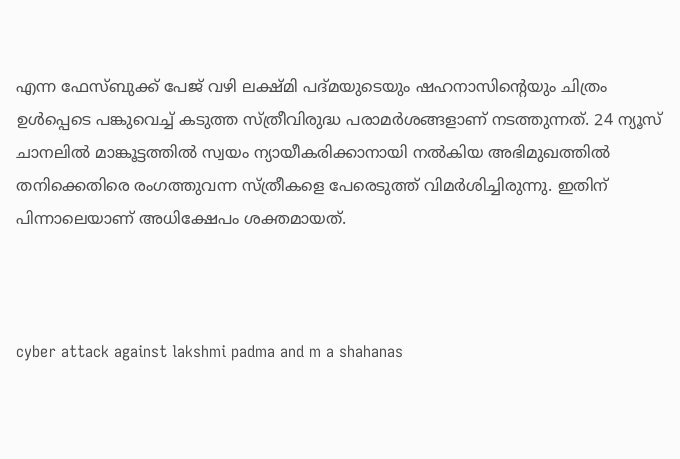എന്ന ഫേസ്ബുക്ക് പേജ് വഴി ലക്ഷ്മി പദ്മയുടെയും ഷഹനാസിന്റെയും ചിത്രം ഉൾപ്പെടെ പങ്കുവെച്ച് കടുത്ത സ്ത്രീവിരുദ്ധ പരാമർശങ്ങളാണ് നടത്തുന്നത്. 24 ന്യൂസ് ചാനലിൽ മാങ്കൂട്ടത്തിൽ സ്വയം ന്യായീകരിക്കാനായി നൽകിയ അഭിമുഖത്തിൽ തനിക്കെതിരെ രംഗത്തുവന്ന സ്ത്രീകളെ പേരെടുത്ത് വിമർശിച്ചിരുന്നു. ഇതിന് പിന്നാലെയാണ് അധിക്ഷേപം ശക്തമായത്.



cyber attack against lakshmi padma and m a shahanas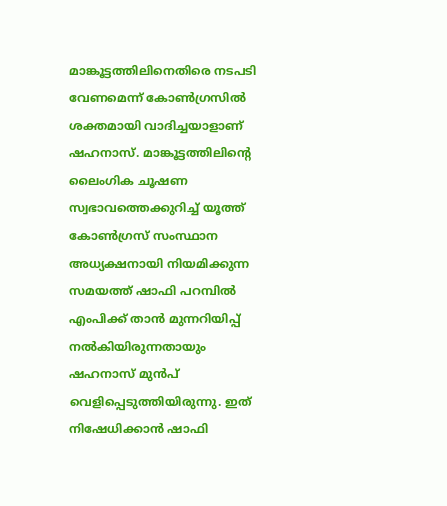മാങ്കൂട്ടത്തിലിനെതിരെ നടപടി വേണമെന്ന് കോൺഗ്രസിൽ ശക്തമായി വാദിച്ചയാളാണ് ഷഹനാസ്. മാങ്കൂട്ടത്തിലിന്റെ ലൈംഗിക ചൂഷണ സ്വഭാവത്തെക്കുറിച്ച് യൂത്ത് കോൺഗ്രസ് സംസ്ഥാന അധ്യക്ഷനായി നിയമിക്കുന്ന സമയത്ത് ഷാഫി പറമ്പിൽ എംപിക്ക് താൻ മുന്നറിയിപ്പ് നൽകിയിരുന്നതായും ഷഹനാസ് മുൻപ് വെളിപ്പെടുത്തിയിരുന്നു. ഇത് നിഷേധിക്കാൻ ഷാഫി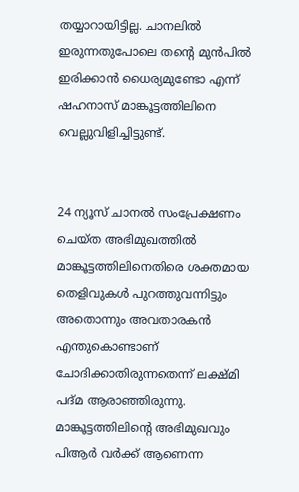തയ്യാറായിട്ടില്ല. ചാനലിൽ ഇരുന്നതുപോലെ തൻ്റെ മുൻപിൽ ഇരിക്കാൻ ധൈര്യമുണ്ടോ എന്ന് ഷഹനാസ് മാങ്കൂട്ടത്തിലിനെ വെല്ലുവിളിച്ചിട്ടുണ്ട്.


24 ന്യൂസ് ചാനൽ സംപ്രേക്ഷണം ചെയ്ത അഭിമുഖത്തിൽ മാങ്കൂട്ടത്തിലിനെതിരെ ശക്തമായ തെളിവുകൾ പുറത്തുവന്നിട്ടും അതൊന്നും അവതാരകൻ എന്തുകൊണ്ടാണ് ചോദിക്കാതിരുന്നതെന്ന് ലക്ഷ്മി പദ്മ ആരാഞ്ഞിരുന്നു. മാങ്കൂട്ടത്തിലിന്റെ അഭിമുഖവും പിആർ വർക്ക് ആണെന്ന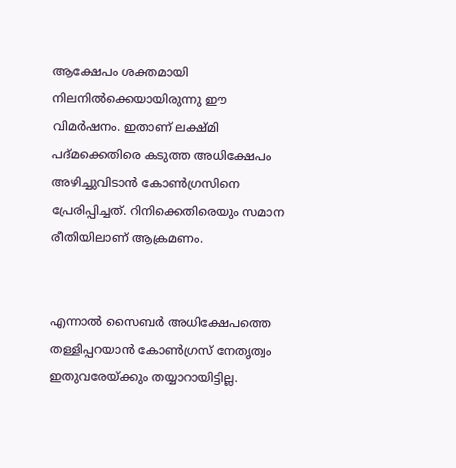ആക്ഷേപം ശക്തമായി നിലനിൽക്കെയായിരുന്നു ഈ വിമർഷനം. ഇതാണ് ലക്ഷ്മി പദ്മക്കെതിരെ കടുത്ത അധിക്ഷേപം അഴിച്ചുവിടാൻ കോൺഗ്രസിനെ പ്രേരിപ്പിച്ചത്. റിനിക്കെതിരെയും സമാന രീതിയിലാണ് ആക്രമണം.


എന്നാൽ സൈബർ അധിക്ഷേപത്തെ തള്ളിപ്പറയാൻ കോൺഗ്രസ് നേതൃത്വം ഇതുവരേയ്ക്കും തയ്യാറായിട്ടില്ല.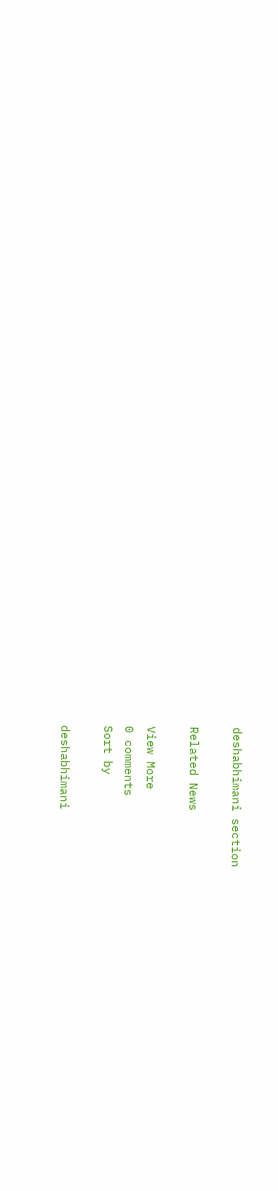deshabhimani section

Related News

View More
0 comments
Sort by

deshabhimani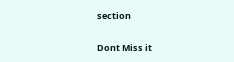section

Dont Miss it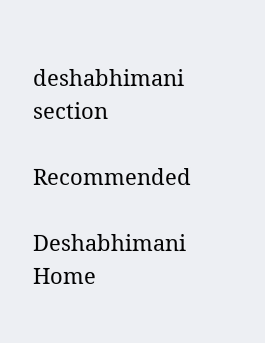deshabhimani section

Recommended

Deshabhimani
Home